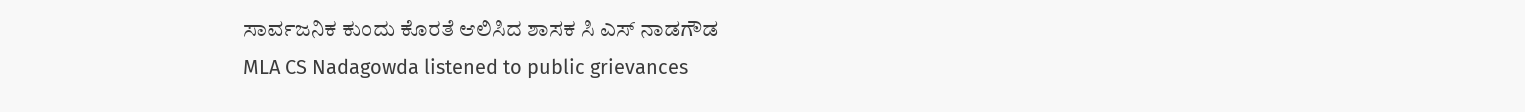ಸಾರ್ವಜನಿಕ ಕುಂದು ಕೊರತೆ ಆಲಿಸಿದ ಶಾಸಕ ಸಿ ಎಸ್ ನಾಡಗೌಡ
MLA CS Nadagowda listened to public grievances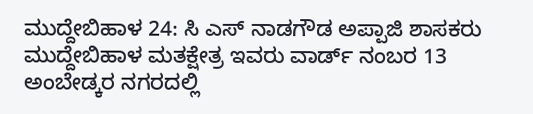ಮುದ್ದೇಬಿಹಾಳ 24: ಸಿ ಎಸ್ ನಾಡಗೌಡ ಅಪ್ಪಾಜಿ ಶಾಸಕರು ಮುದ್ದೇಬಿಹಾಳ ಮತಕ್ಷೇತ್ರ ಇವರು ವಾರ್ಡ್ ನಂಬರ 13 ಅಂಬೇಡ್ಕರ ನಗರದಲ್ಲಿ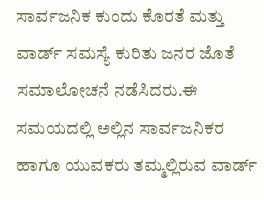ಸಾರ್ವಜನಿಕ ಕುಂದು ಕೊರತೆ ಮತ್ತು ವಾರ್ಡ್ ಸಮಸ್ಯೆ ಕುರಿತು ಜನರ ಜೊತೆ ಸಮಾಲೋಚನೆ ನಡೆಸಿದರು.ಈ ಸಮಯದಲ್ಲಿ ಅಲ್ಲಿನ ಸಾರ್ವಜನಿಕರ ಹಾಗೂ ಯುವಕರು ತಮ್ಮಲ್ಲಿರುವ ವಾರ್ಡ್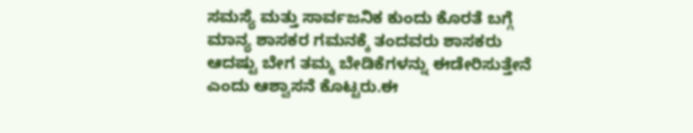ಸಮಸ್ಯೆ ಮತ್ತು ಸಾರ್ವಜನಿಕ ಕುಂದು ಕೊರತೆ ಬಗ್ಗೆ ಮಾನ್ಯ ಶಾಸಕರ ಗಮನಕ್ಕೆ ತಂದವರು ಶಾಸಕರು ಆದಷ್ಟು ಬೇಗ ತಮ್ಮ ಬೇಡಿಕೆಗಳನ್ನು ಈಡೇರಿಸುತ್ತೇನೆ ಎಂದು ಆಶ್ವಾಸನೆ ಕೊಟ್ಟರು.ಈ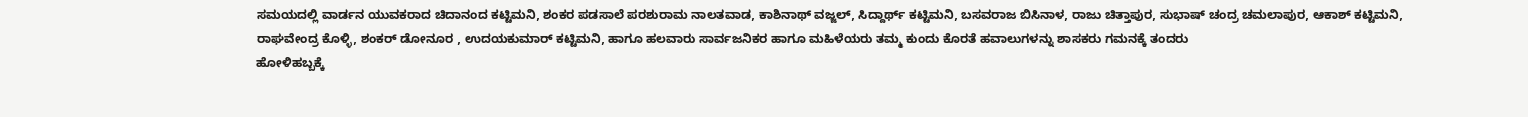ಸಮಯದಲ್ಲಿ ವಾರ್ಡನ ಯುವಕರಾದ ಚಿದಾನಂದ ಕಟ್ಟಿಮನಿ, ಶಂಕರ ಪಡಸಾಲೆ ಪರಶುರಾಮ ನಾಲತವಾಡ, ಕಾಶಿನಾಥ್ ವಜ್ಜಲ್, ಸಿದ್ದಾರ್ಥ್ ಕಟ್ಟಿಮನಿ, ಬಸವರಾಜ ಬಿಸಿನಾಳ, ರಾಜು ಚಿತ್ತಾಪುರ, ಸುಭಾಷ್ ಚಂದ್ರ ಚಮಲಾಪುರ, ಆಕಾಶ್ ಕಟ್ಟಿಮನಿ, ರಾಘವೇಂದ್ರ ಕೊಳ್ಳಿ, ಶಂಕರ್ ಡೋನೂರ , ಉದಯಕುಮಾರ್ ಕಟ್ಟಿಮನಿ, ಹಾಗೂ ಹಲವಾರು ಸಾರ್ವಜನಿಕರ ಹಾಗೂ ಮಹಿಳೆಯರು ತಮ್ಮ ಕುಂದು ಕೊರತೆ ಹವಾಲುಗಳನ್ನು ಶಾಸಕರು ಗಮನಕ್ಕೆ ತಂದರು
ಹೋಳಿಹಬ್ಬಕ್ಕೆ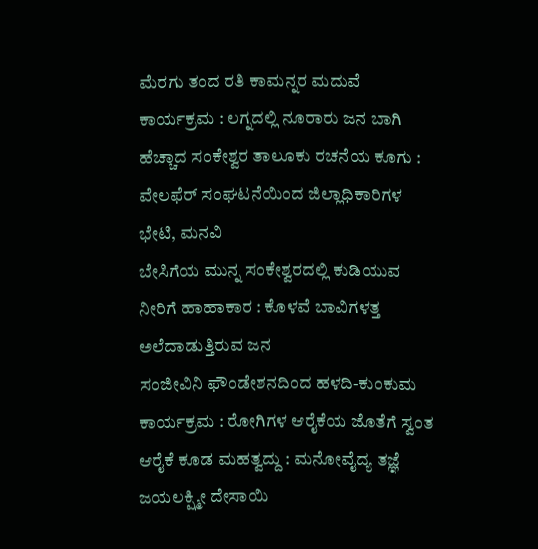ಮೆರಗು ತಂದ ರತಿ ಕಾಮನ್ನರ ಮದುವೆ ಕಾರ್ಯಕ್ರಮ : ಲಗ್ನದಲ್ಲಿ ನೂರಾರು ಜನ ಬಾಗಿ
ಹೆಚ್ಚಾದ ಸಂಕೇಶ್ವರ ತಾಲೂಕು ರಚನೆಯ ಕೂಗು : ವೇಲಫೆರ್ ಸಂಘಟನೆಯಿಂದ ಜಿಲ್ಲಾಧಿಕಾರಿಗಳ ಭೇಟಿ, ಮನವಿ
ಬೇಸಿಗೆಯ ಮುನ್ನ ಸಂಕೇಶ್ವರದಲ್ಲಿ ಕುಡಿಯುವ ನೀರಿಗೆ ಹಾಹಾಕಾರ : ಕೊಳವೆ ಬಾವಿಗಳತ್ತ ಅಲೆದಾಡುತ್ತಿರುವ ಜನ
ಸಂಜೀವಿನಿ ಫೌಂಡೇಶನದಿಂದ ಹಳದಿ-ಕುಂಕುಮ ಕಾರ್ಯಕ್ರಮ : ರೋಗಿಗಳ ಆರೈಕೆಯ ಜೊತೆಗೆ ಸ್ವಂತ ಆರೈಕೆ ಕೂಡ ಮಹತ್ವದ್ದು : ಮನೋವೈದ್ಯ ತಜ್ಞೆ ಜಯಲಕ್ಷ್ಮೀ ದೇಸಾಯಿ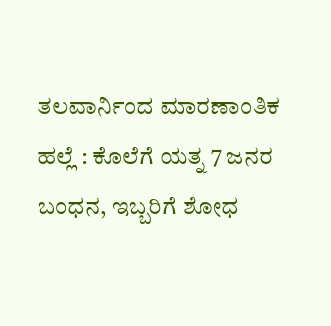ತಲವಾರ್ನಿಂದ ಮಾರಣಾಂತಿಕ ಹಲ್ಲೆ : ಕೊಲೆಗೆ ಯತ್ನ 7 ಜನರ ಬಂಧನ, ಇಬ್ಬರಿಗೆ ಶೋಧ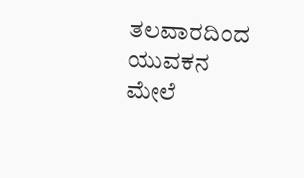ತಲವಾರದಿಂದ ಯುವಕನ ಮೇಲೆ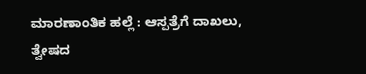ಮಾರಣಾಂತಿಕ ಹಲ್ಲೆ : ಆಸ್ಪತ್ರೆಗೆ ದಾಖಲು, ತ್ವೇಷದ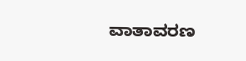ವಾತಾವರಣ